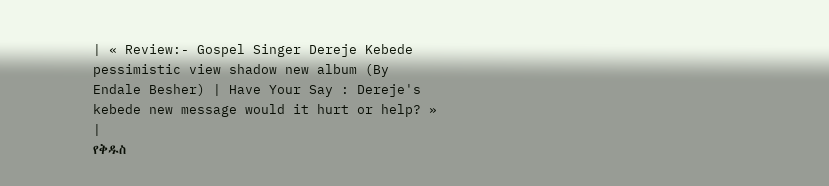| « Review:- Gospel Singer Dereje Kebede pessimistic view shadow new album (By Endale Besher) | Have Your Say : Dereje's kebede new message would it hurt or help? » |
የቅዱስ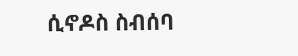ሲኖዶስ ስብሰባ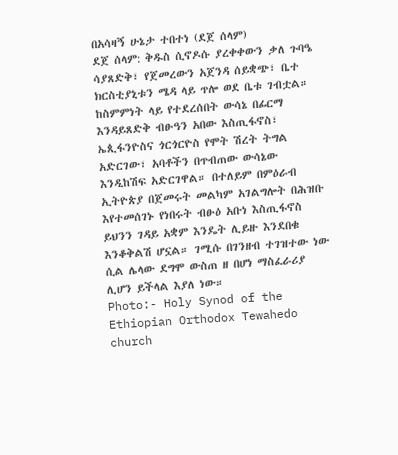በአሳዛኝ ሁኔታ ተበተነ (ደጀ ሰላም)
ደጀ ሰላም: ቅዱስ ሲኖዶሱ ያረቀቀውን ቃለ ጉባዔ ሳያጸድቅ፣ የጀመረውን አጀንዳ ሰይቋጭ፣ ቤተ ክርስቲያኒቱን ሜዳ ላይ ጥሎ ወደ ቤቱ ገብቷል። ከስምምነት ላይ የተደረሰበት ውሳኔ በፊርማ እንዳይጸድቅ ብፁዓን አበው እስጢፋኖስ፣ ኤጲፋንዮስና ጎርጎርዮስ የሞት ሽረት ትግል አድርገው፣ አባቶችን በጥብጠው ውሳኔው እንዲከሽፍ አድርገዋል። በተለይም በምዕራብ ኢትዮጵያ በጀመሩት መልካም አገልግሎት በሕዝቡ እየተመሰገኑ የነበሩት ብፁዕ አቡነ እስጢፋኖስ ይህንን ገዳይ አቋም እንዴት ሊይዙ እንደበቁ እንቆቅልሽ ሆኗል። ገሚሱ በገንዘብ ተገዝተው ነው ሲል ሌላው ደግሞ ውስጠ ዘ በሆነ ማስፈራሪያ ሊሆን ይችላል እያለ ነው።
Photo:- Holy Synod of the Ethiopian Orthodox Tewahedo church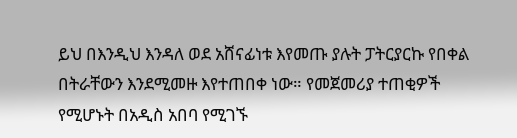ይህ በእንዲህ እንዳለ ወደ አሸናፊነቱ እየመጡ ያሉት ፓትርያርኩ የበቀል በትራቸውን እንደሚመዙ እየተጠበቀ ነው። የመጀመሪያ ተጠቂዎች የሚሆኑት በአዲስ አበባ የሚገኙ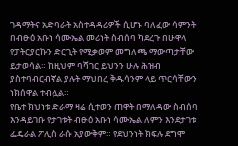ገዳማትና አድባራት አስተዳዳሪዎች ሲሆኑ ባለፈው ሳምንት በብፁዕ አቡነ ሳሙኤል መሪነት ስብሰባ ካደረጉ በሁዋላ የፓትርያርኩን ድርጊት የሚቃወም መግለጫ ማውጣታቸው ይታወሳል። ከዚህም ባሻገር ይህንን ሁሉ ሕዝብ ያስተባብርብኛል ያሉት ማህበረ ቅዱሳንም ላይ ጥርሳቸውን ነክሰዋል ተብሏል።
የቤተ ክህነቱ ድራማ ዛሬ ሲተወን ጠዋት በማለዳው ስብሰባ እንዳይገቡ የታገቱት ብፁዕ አቡነ ሳሙኤል ለምን እንደታገቱ ፌዴራል ፖሊስ ራሱ አያውቅም። የደህንነት ክፍሉ ደግሞ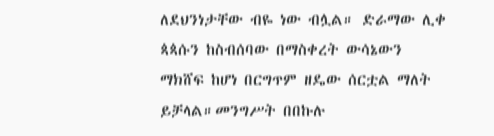ለደህንነታቸው ብዬ ነው ብሏል። ድራማው ሊቀ ጳጳሱን ከስብሰባው በማስቀረት ውሳኔውን ማክሸፍ ከሆነ በርግጥም ዘዴው ሰርቷል ማለት ይቻላል።መንግሥት በበኩሉ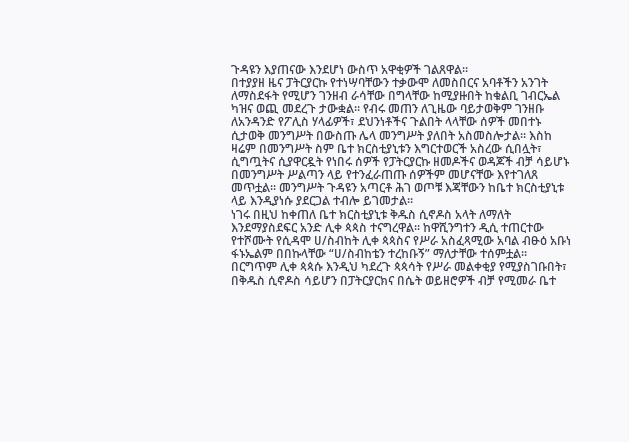ጉዳዩን እያጠናው እንደሆነ ውስጥ አዋቂዎች ገልጸዋል።
በተያያዘ ዜና ፓትርያርኩ የተነሣባቸውን ተቃውሞ ለመስበርና አባቶችን አንገት ለማስደፋት የሚሆን ገንዘብ ራሳቸው በግላቸው ከሚያዙበት ከቁልቢ ገብርኤል ካዝና ወጪ መደረጉ ታውቋል። የብሩ መጠን ለጊዜው ባይታወቅም ገንዘቡ ለአንዳንድ የፖሊስ ሃላፊዎች፣ ደህንነቶችና ጉልበት ላላቸው ሰዎች መበተኑ ሲታወቅ መንግሥት በውስጡ ሌላ መንግሥት ያለበት አስመስሎታል። እስከ ዛሬም በመንግሥት ስም ቤተ ክርስቲያኒቱን እግርተወርች አስረው ሲበሏት፣ ሲግጧትና ሲያዋርዷት የነበሩ ሰዎች የፓትርያርኩ ዘመዶችና ወዳጆች ብቻ ሳይሆኑ በመንግሥት ሥልጣን ላይ የተንፈራጠጡ ሰዎችም መሆናቸው እየተገለጸ መጥቷል። መንግሥት ጉዳዩን አጣርቶ ሕገ ወጦቹ እጃቸውን ከቤተ ክርስቲያኒቱ ላይ እንዲያነሱ ያደርጋል ተብሎ ይገመታል።
ነገሩ በዚህ ከቀጠለ ቤተ ክርስቲያኒቱ ቅዱስ ሲኖዶስ አላት ለማለት እንደማያስደፍር አንድ ሊቀ ጳጳስ ተናግረዋል። ከዋሺንግተን ዲሲ ተጠርተው የተሾሙት የሲዳሞ ሀ/ስብከት ሊቀ ጳጳስና የሥራ አስፈጻሚው አባል ብፁዕ አቡነ ፋኑኤልም በበኩላቸው “ሀ/ስብከቴን ተረከቡኝ” ማለታቸው ተሰምቷል። በርግጥም ሊቀ ጳጳሱ እንዲህ ካደረጉ ጳጳሳት የሥራ መልቀቂያ የሚያስገቡበት፣ በቅዱስ ሲኖዶስ ሳይሆን በፓትርያርክና በሴት ወይዘሮዎች ብቻ የሚመራ ቤተ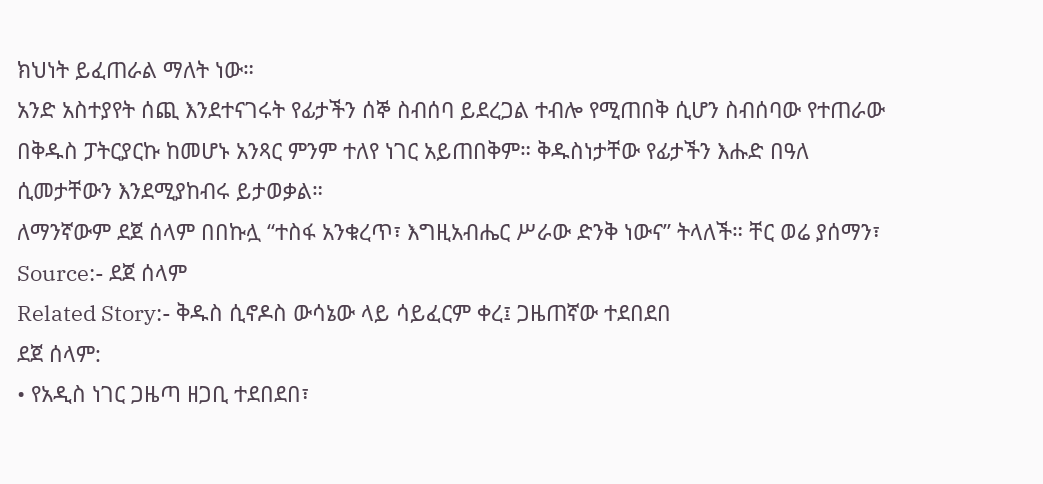ክህነት ይፈጠራል ማለት ነው።
አንድ አስተያየት ሰጪ እንደተናገሩት የፊታችን ሰኞ ስብሰባ ይደረጋል ተብሎ የሚጠበቅ ሲሆን ስብሰባው የተጠራው በቅዱስ ፓትርያርኩ ከመሆኑ አንጻር ምንም ተለየ ነገር አይጠበቅም። ቅዱስነታቸው የፊታችን እሑድ በዓለ ሲመታቸውን እንደሚያከብሩ ይታወቃል።
ለማንኛውም ደጀ ሰላም በበኩሏ “ተስፋ አንቁረጥ፣ እግዚአብሔር ሥራው ድንቅ ነውና” ትላለች። ቸር ወሬ ያሰማን፣
Source:- ደጀ ሰላም
Related Story:- ቅዱስ ሲኖዶስ ውሳኔው ላይ ሳይፈርም ቀረ፤ ጋዜጠኛው ተደበደበ
ደጀ ሰላም:
• የአዲስ ነገር ጋዜጣ ዘጋቢ ተደበደበ፣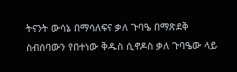ትናንት ውሳኔ በማሳለፍና ቃለ ጉባዔ በማጽደቅ ስብሰባውን የበተነው ቅዱስ ሲኖዶስ ቃለ ጉባዔው ላይ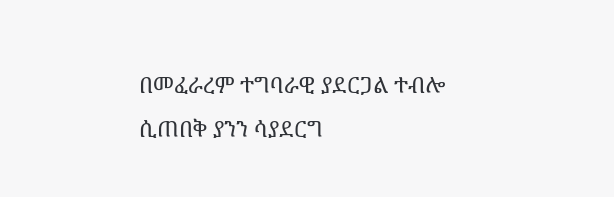በመፈራረም ተግባራዊ ያደርጋል ተብሎ ሲጠበቅ ያንን ሳያደርግ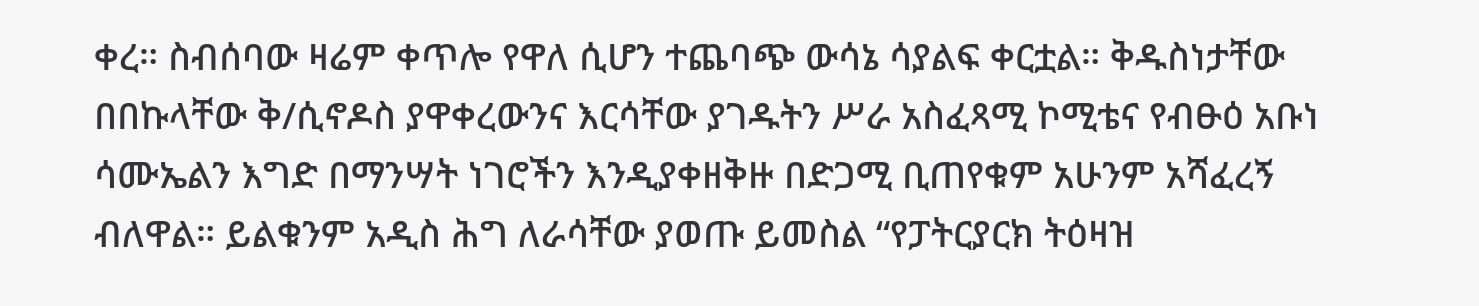ቀረ። ስብሰባው ዛሬም ቀጥሎ የዋለ ሲሆን ተጨባጭ ውሳኔ ሳያልፍ ቀርቷል። ቅዱስነታቸው በበኩላቸው ቅ/ሲኖዶስ ያዋቀረውንና እርሳቸው ያገዱትን ሥራ አስፈጻሚ ኮሚቴና የብፁዕ አቡነ ሳሙኤልን እግድ በማንሣት ነገሮችን እንዲያቀዘቅዙ በድጋሚ ቢጠየቁም አሁንም አሻፈረኝ ብለዋል። ይልቁንም አዲስ ሕግ ለራሳቸው ያወጡ ይመስል “የፓትርያርክ ትዕዛዝ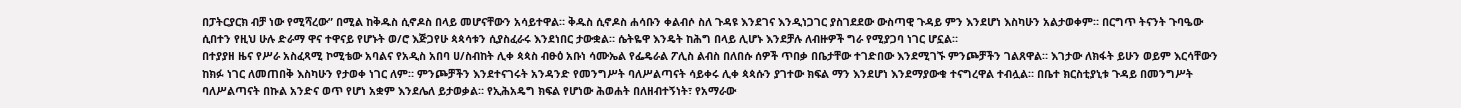በፓትርያርክ ብቻ ነው የሚሻረው” በሚል ከቅዱስ ሲኖዶስ በላይ መሆናቸውን አሳይተዋል። ቅዱስ ሲኖዶስ ሐሳቡን ቀልብሶ ስለ ጉዳዩ እንደገና እንዲነጋገር ያስገደደው ውስጣዊ ጉዳይ ምን እንደሆነ እስካሁን አልታወቀም። በርግጥ ትናንት ጉባዔው ሲበተን የዚህ ሁሉ ድራማ ዋና ተዋናይ የሆኑት ወ/ሮ እጅጋየሁ ጳጳሳቱን ሲያስፈራሩ እንደነበር ታውቋል። ሴትዬዋ እንዴት ከሕግ በላይ ሊሆኑ እንደቻሉ ለብዙዎች ግራ የሚያጋባ ነገር ሆኗል።
በተያያዘ ዜና የሥራ አስፈጻሚ ኮሚቴው አባልና የአዲስ አበባ ሀ/ስብከት ሊቀ ጳጳስ ብፁዕ አቡነ ሳሙኤል የፌዴራል ፖሊስ ልብስ በለበሱ ሰዎች ጥበቃ በቤታቸው ተገድበው እንደሚገኙ ምንጮቻችን ገልጸዋል። እገታው ለክፋት ይሁን ወይም እርሳቸውን ከክፉ ነገር ለመጠበቅ እስካሁን የታወቀ ነገር ለም። ምንጮቻችን እንደተናገሩት አንዳንድ የመንግሥት ባለሥልጣናት ሳይቀሩ ሊቀ ጳጳሱን ያገተው ክፍል ማን እንደሆነ እንደማያውቁ ተናግረዋል ተብሏል። በቤተ ክርስቲያኒቱ ጉዳይ በመንግሥት ባለሥልጣናት በኩል አንድና ወጥ የሆነ አቋም እንደሌለ ይታወቃል። የኢሕአዴግ ክፍል የሆነው ሕወሐት በለዘብተኝነት፣ የአማራው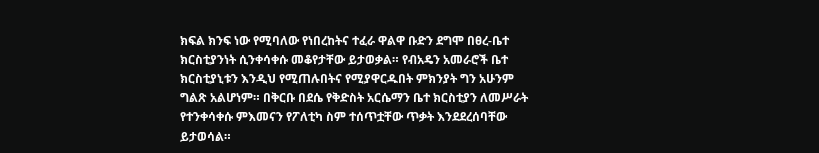ክፍል ክንፍ ነው የሚባለው የነበረከትና ተፈራ ዋልዋ ቡድን ደግሞ በፀረ-ቤተ ክርስቲያንነት ሲንቀሳቀሱ መቆየታቸው ይታወቃል። የብአዴን አመራሮች ቤተ ክርስቲያኒቱን እንዲህ የሚጠሉበትና የሚያዋርዱበት ምክንያት ግን አሁንም ግልጽ አልሆነም። በቅርቡ በደሴ የቅድስት አርሴማን ቤተ ክርስቲያን ለመሥራት የተንቀሳቀሱ ምእመናን የፖለቲካ ስም ተሰጥቷቸው ጥቃት እንደደረሰባቸው ይታወሳል።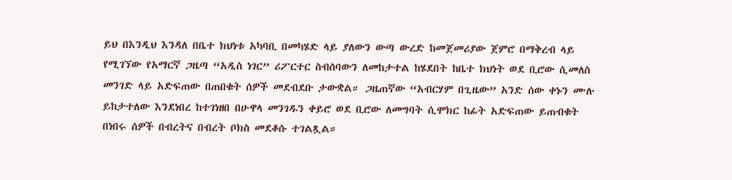ይህ በእንዲህ እንዳለ በቤተ ክህነቱ አካባቢ በመካሄድ ላይ ያለውን ውጣ ውረድ ከመጀመሪያው ጀምሮ በማቅረብ ላይ የሚገኘው የአማርኛ ጋዜጣ “አዲስ ነገር” ሪፖርተር ስብሰባውን ለመከታተል ከሄደበት ከቤተ ክህነት ወደ ቢሮው ሲመለስ መንገድ ላይ አድፍጠው በጠበቁት ሰዎች መደብደቡ ታውቋል። ጋዜጠኛው “አብርሃም በጊዜው” አንድ ሰው ቀኑን ሙሉ ይከታተለው እንደነበረ ከተገነዘበ በሁዋላ መንገዱን ቀይሮ ወደ ቢሮው ለመግባት ሲሞክር ከፊት አድፍጠው ይጠብቁት በነበሩ ሰዎች በብረትና በብረት ቦክስ መደቆሱ ተገልጿል።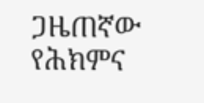ጋዜጠኛው የሕክምና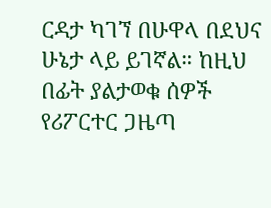ርዳታ ካገኘ በሁዋላ በደህና ሁኔታ ላይ ይገኛል። ከዚህ በፊት ያልታወቁ ሰዎች የሪፖርተር ጋዜጣ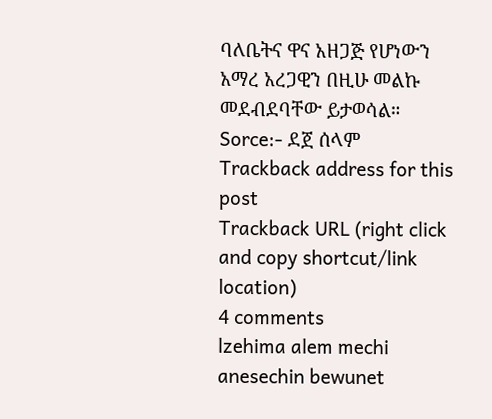ባለቤትና ዋና አዘጋጅ የሆነውን አማረ አረጋዊን በዚሁ መልኩ መደብደባቸው ይታወሳል።
Sorce:- ደጀ ሰላም
Trackback address for this post
Trackback URL (right click and copy shortcut/link location)
4 comments
lzehima alem mechi anesechin bewunet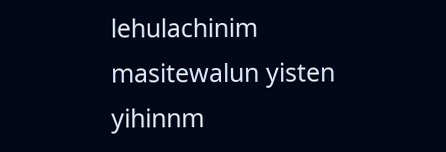lehulachinim masitewalun yisten yihinnm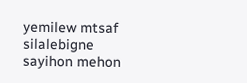yemilew mtsaf silalebigne sayihon mehon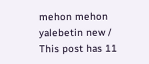mehon mehon yalebetin new /
This post has 11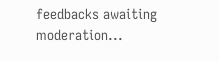feedbacks awaiting moderation...